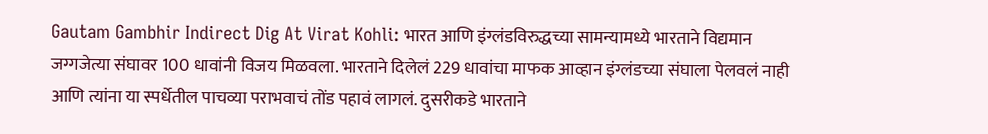Gautam Gambhir Indirect Dig At Virat Kohli: भारत आणि इंग्लंडविरुद्धच्या सामन्यामध्ये भारताने विद्यमान जग्गजेत्या संघावर 100 धावांनी विजय मिळवला. भारताने दिलेलं 229 धावांचा माफक आव्हान इंग्लंडच्या संघाला पेलवलं नाही आणि त्यांना या स्पर्धेतील पाचव्या पराभवाचं तोंड पहावं लागलं. दुसरीकडे भारताने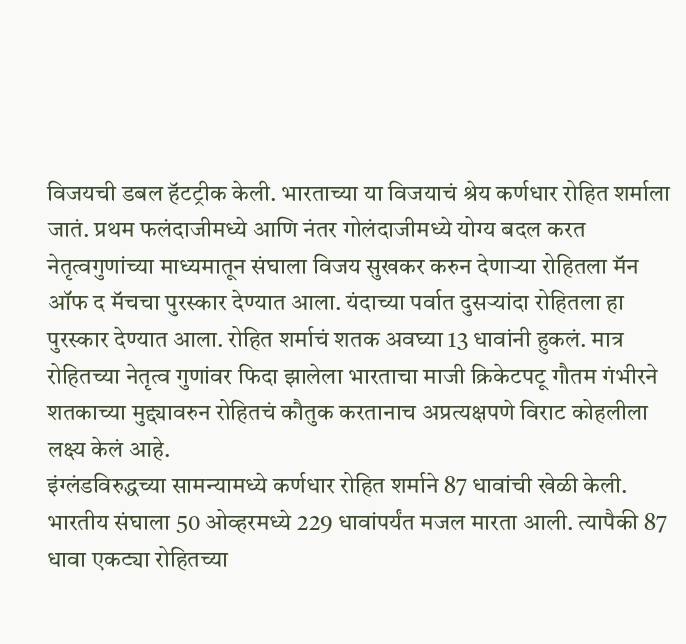विजयची डबल हॅटट्रीक केली. भारताच्या या विजयाचं श्रेय कर्णधार रोहित शर्माला जातं. प्रथम फलंदाजीमध्ये आणि नंतर गोलंदाजीमध्ये योग्य बदल करत नेतृत्वगुणांच्या माध्यमातून संघाला विजय सुखकर करुन देणाऱ्या रोहितला मॅन ऑफ द मॅचचा पुरस्कार देण्यात आला. यंदाच्या पर्वात दुसऱ्यांदा रोहितला हा पुरस्कार देण्यात आला. रोहित शर्माचं शतक अवघ्या 13 धावांनी हुकलं. मात्र रोहितच्या नेतृत्व गुणांवर फिदा झालेला भारताचा माजी क्रिकेटपटू गौतम गंभीरने शतकाच्या मुद्द्यावरुन रोहितचं कौतुक करतानाच अप्रत्यक्षपणे विराट कोहलीला लक्ष्य केलं आहे.
इंग्लंडविरुद्धच्या सामन्यामध्ये कर्णधार रोहित शर्माने 87 धावांची खेळी केली. भारतीय संघाला 50 ओव्हरमध्ये 229 धावांपर्यंत मजल मारता आली. त्यापैकी 87 धावा एकट्या रोहितच्या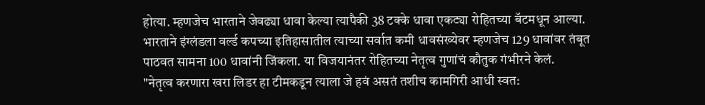होत्या. म्हणजेच भारताने जेवढ्या धावा केल्या त्यापैकी 38 टक्के धावा एकट्या रोहितच्या बॅटमधून आल्या. भारताने इंग्लंडला वर्ल्ड कपच्या इतिहासातील त्याच्या सर्वात कमी धावसंख्येवर म्हणजेच 129 धावांवर तंबूत पाठवत सामना 100 धावांनी जिंकला. या विजयानंतर रोहितच्या नेतृत्व गुणांचं कौतुक गंभीरने केलं.
"नेतृत्व करणारा खरा लिडर हा टीमकडून त्याला जे हवं असतं तशीच कामगिरी आधी स्वत: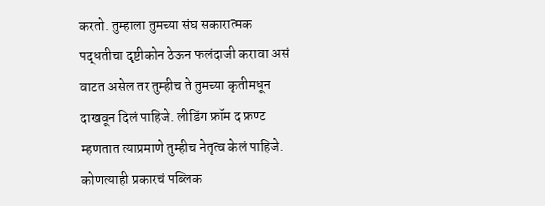करतो. तुम्हाला तुमच्या संघ सकारात्मक पद्धतीचा दृष्टीकोन ठेऊन फलंदाजी करावा असं वाटत असेल तर तुम्हीच ते तुमच्या कृतीमधून दाखवून दिलं पाहिजे. लीडिंग फ्रॉम द फ्रण्ट म्हणतात त्याप्रमाणे तुम्हीच नेतृत्व केलं पाहिजे. कोणत्याही प्रकारचं पब्लिक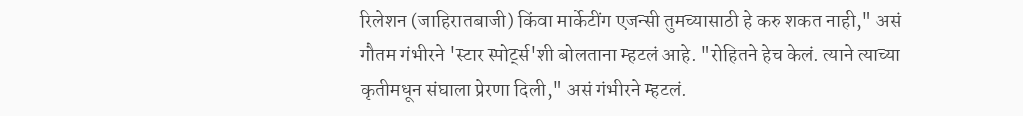रिलेशन (जाहिरातबाजी) किंवा मार्केटींग एजन्सी तुमच्यासाठी हे करु शकत नाही," असं गौतम गंभीरने 'स्टार स्पोर्ट्स'शी बोलताना म्हटलं आहे. "रोहितने हेच केलं. त्याने त्याच्या कृतीमधून संघाला प्रेरणा दिली," असं गंभीरने म्हटलं.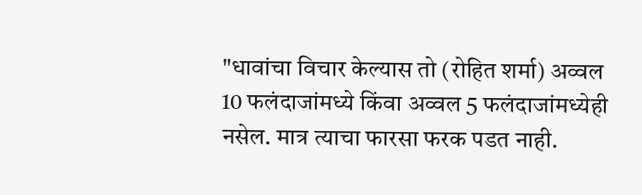"धावांचा विचार केल्यास तो (रोहित शर्मा) अव्वल 10 फलंदाजांमध्ये किंवा अव्वल 5 फलंदाजांमध्येही नसेल. मात्र त्याचा फारसा फरक पडत नाही.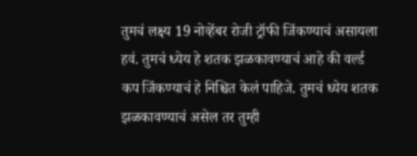तुमचं लक्ष्य 19 नोव्हेंबर रोजी ट्रॉफी जिंकण्याचं असायला हवं. तुमचं ध्येय हे शतक झळकावण्याचं आहे की वर्ल्ड कप जिंकण्याचं हे निश्चित केलं पाहिजे. तुमचं ध्येय शतक झळकावण्याचं असेल तर तुम्ही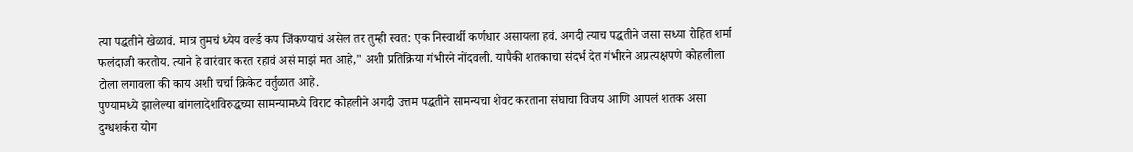त्या पद्धतीने खेळावं. मात्र तुमचं ध्येय वर्ल्ड कप जिंकण्याचं असेल तर तुम्ही स्वत: एक निस्वार्थी कर्णधार असायला हवं. अगदी त्याच पद्धतीने जसा सध्या रोहित शर्मा फलंदाजी करतोय. त्याने हे वारंवार करत रहावं असं माझं मत आहे," अशी प्रतिक्रिया गंभीरने नोंदवली. यापैकी शतकाचा संदर्भ देत गंभीरने अप्रत्यक्षपणे कोहलीला टोला लगावला की काय अशी चर्चा क्रिकेट वर्तुळात आहे.
पुण्यामध्ये झालेल्या बांगलादेशविरुद्धच्या सामन्यामध्ये विराट कोहलीने अगदी उत्तम पद्धतीने सामन्यचा शेवट करताना संघाचा विजय आणि आपलं शतक असा दुग्धशर्करा योग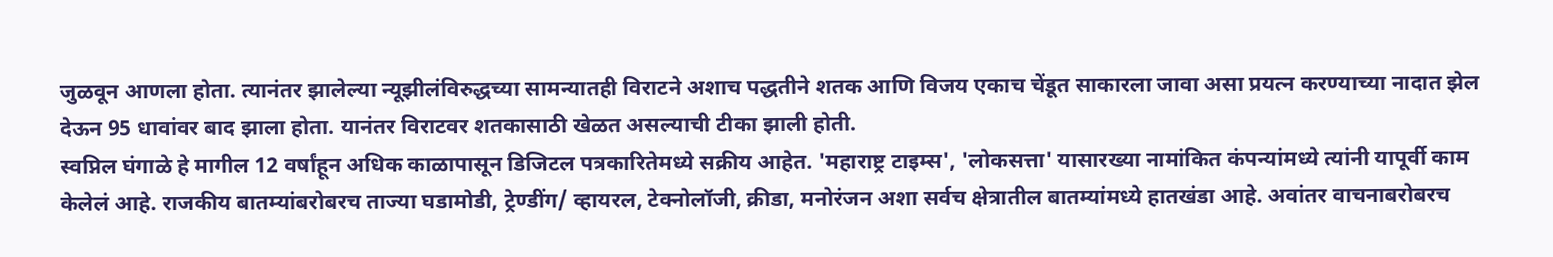जुळवून आणला होता. त्यानंतर झालेल्या न्यूझीलंविरुद्धच्या सामन्यातही विराटने अशाच पद्धतीने शतक आणि विजय एकाच चेंडूत साकारला जावा असा प्रयत्न करण्याच्या नादात झेल देऊन 95 धावांवर बाद झाला होता. यानंतर विराटवर शतकासाठी खेळत असल्याची टीका झाली होती.
स्वप्निल घंगाळे हे मागील 12 वर्षांहून अधिक काळापासून डिजिटल पत्रकारितेमध्ये सक्रीय आहेत. 'महाराष्ट्र टाइम्स', 'लोकसत्ता' यासारख्या नामांकित कंपन्यांमध्ये त्यांनी यापूर्वी काम केलेलं आहे. राजकीय बातम्यांबरोबरच ताज्या घडामोडी, ट्रेण्डींग/ व्हायरल, टेक्नोलॉजी, क्रीडा, मनोरंजन अशा सर्वच क्षेत्रातील बातम्यांमध्ये हातखंडा आहे. अवांतर वाचनाबरोबरच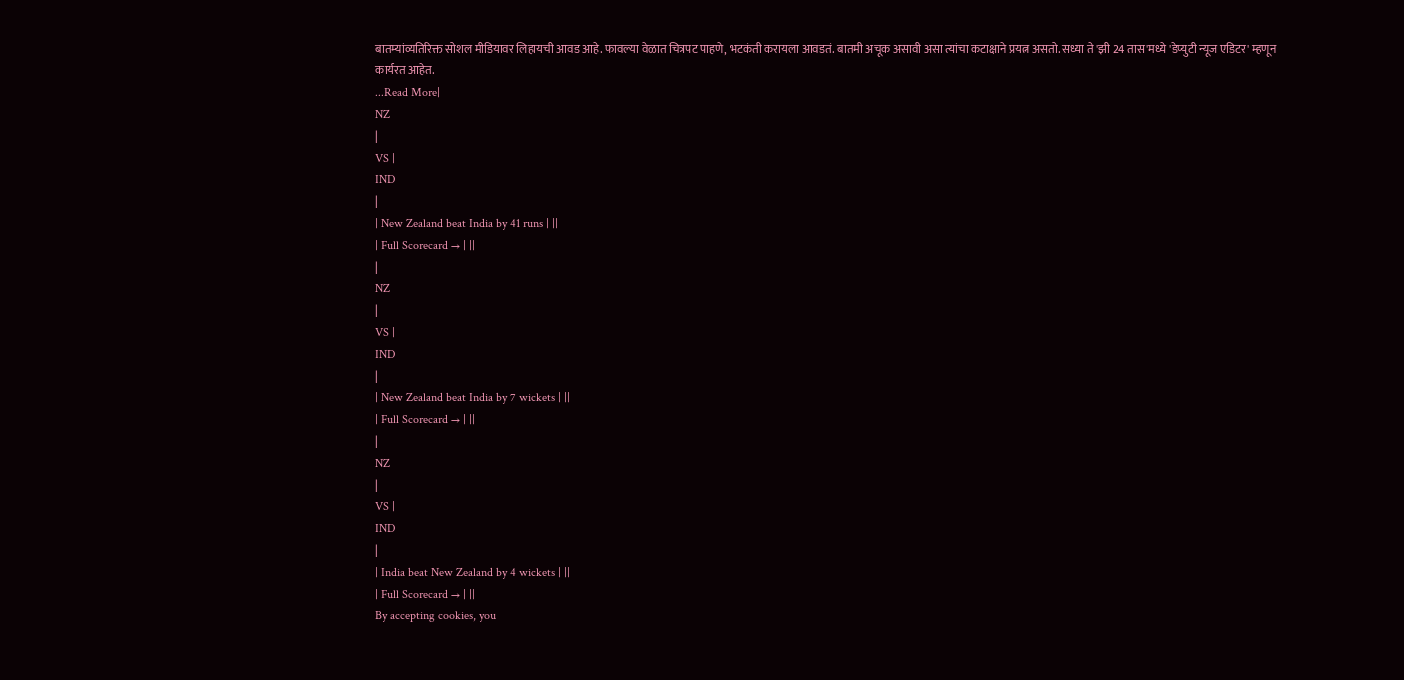बातम्यांव्यतिरिक्त सोशल मीडियावर लिहायची आवड आहे. फावल्या वेळात चित्रपट पाहणे, भटकंती करायला आवडतं. बातमी अचूक असावी असा त्यांचा कटाक्षाने प्रयत्न असतो. सध्या ते 'झी 24 तास'मध्ये 'डेप्युटी न्यूज एडिटर' म्हणून कार्यरत आहेत.
...Read More|
NZ
|
VS |
IND
|
| New Zealand beat India by 41 runs | ||
| Full Scorecard → | ||
|
NZ
|
VS |
IND
|
| New Zealand beat India by 7 wickets | ||
| Full Scorecard → | ||
|
NZ
|
VS |
IND
|
| India beat New Zealand by 4 wickets | ||
| Full Scorecard → | ||
By accepting cookies, you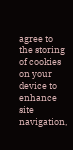agree to the storing of cookies on your device to enhance site navigation,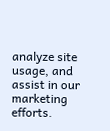analyze site usage, and assist in our marketing efforts.